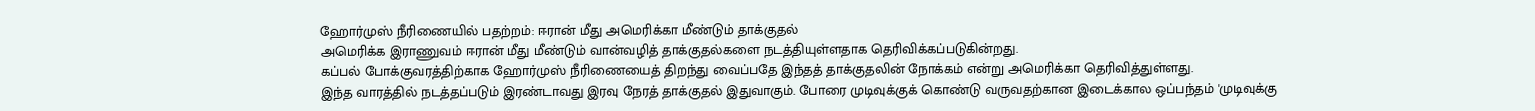ஹோர்முஸ் நீரிணையில் பதற்றம்: ஈரான் மீது அமெரிக்கா மீண்டும் தாக்குதல்
அமெரிக்க இராணுவம் ஈரான் மீது மீண்டும் வான்வழித் தாக்குதல்களை நடத்தியுள்ளதாக தெரிவிக்கப்படுகின்றது.
கப்பல் போக்குவரத்திற்காக ஹோர்முஸ் நீரிணையைத் திறந்து வைப்பதே இந்தத் தாக்குதலின் நோக்கம் என்று அமெரிக்கா தெரிவித்துள்ளது.
இந்த வாரத்தில் நடத்தப்படும் இரண்டாவது இரவு நேரத் தாக்குதல் இதுவாகும். போரை முடிவுக்குக் கொண்டு வருவதற்கான இடைக்கால ஒப்பந்தம் 'முடிவுக்கு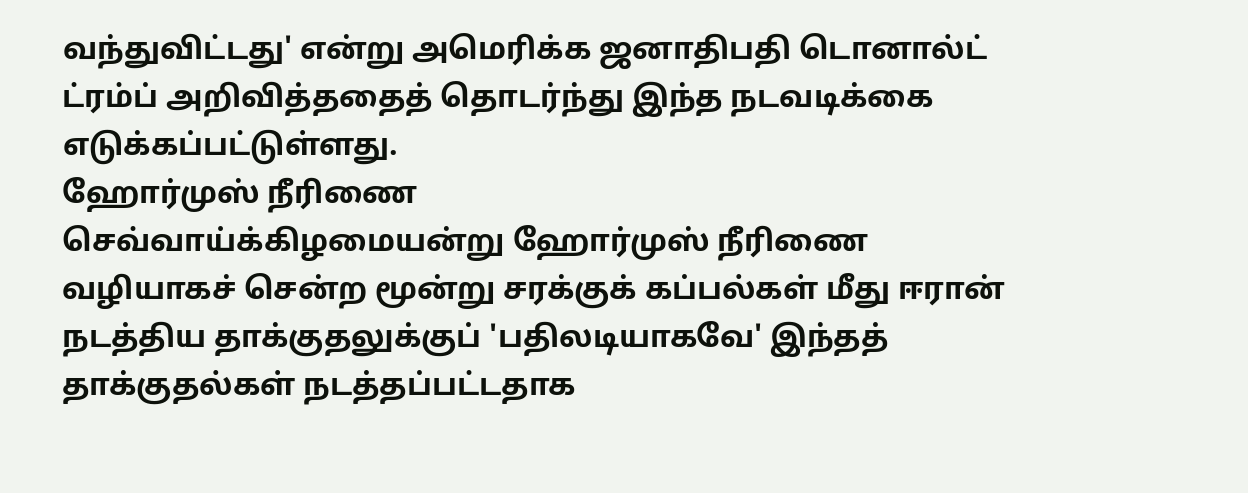வந்துவிட்டது' என்று அமெரிக்க ஜனாதிபதி டொனால்ட் ட்ரம்ப் அறிவித்ததைத் தொடர்ந்து இந்த நடவடிக்கை எடுக்கப்பட்டுள்ளது.
ஹோர்முஸ் நீரிணை
செவ்வாய்க்கிழமையன்று ஹோர்முஸ் நீரிணை வழியாகச் சென்ற மூன்று சரக்குக் கப்பல்கள் மீது ஈரான் நடத்திய தாக்குதலுக்குப் 'பதிலடியாகவே' இந்தத் தாக்குதல்கள் நடத்தப்பட்டதாக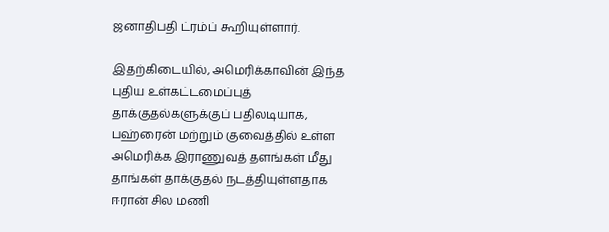ஜனாதிபதி ட்ரம்ப் கூறியுள்ளார்.

இதற்கிடையில், அமெரிக்காவின் இந்த புதிய உள்கட்டமைப்புத் தாக்குதல்களுக்குப் பதிலடியாக, பஹ்ரைன் மற்றும் குவைத்தில் உள்ள அமெரிக்க இராணுவத் தளங்கள் மீது தாங்கள் தாக்குதல் நடத்தியுள்ளதாக ஈரான் சில மணி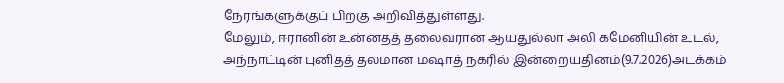நேரங்களுக்குப் பிறகு அறிவித்துள்ளது.
மேலும், ஈரானின் உன்னதத் தலைவரான ஆயதுல்லா அலி கமேனியின் உடல், அந்நாட்டின் புனிதத் தலமான மஷாத் நகரில் இன்றையதினம்(9.7.2026)அடக்கம்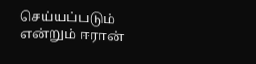செய்யப்படும் என்றும் ஈரான்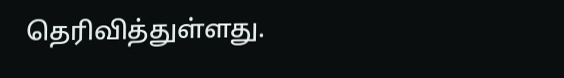தெரிவித்துள்ளது.